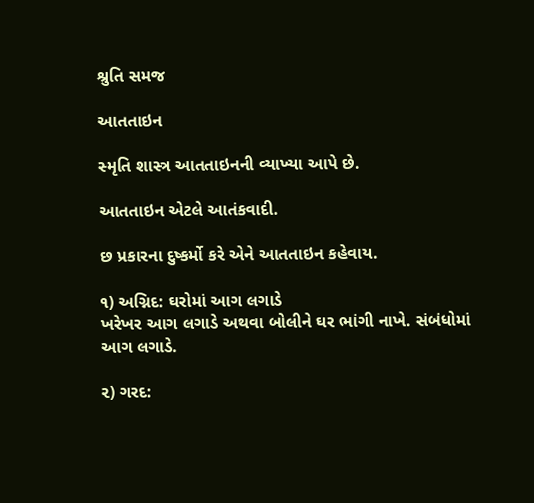શ્રુતિ સમજ

આતતાઇન

સ્મૃતિ શાસ્ત્ર આતતાઇનની વ્યાખ્યા આપે છે.

આતતાઇન એટલે આતંકવાદી.

છ પ્રકારના દુષ્કર્મો કરે એને આતતાઇન કહેવાય.

૧) અગ્નિદ: ઘરોમાં આગ લગાડે
ખરેખર આગ લગાડે અથવા બોલીને ઘર ભાંગી નાખે. સંબંધોમાં આગ લગાડે.

૨) ગરદ: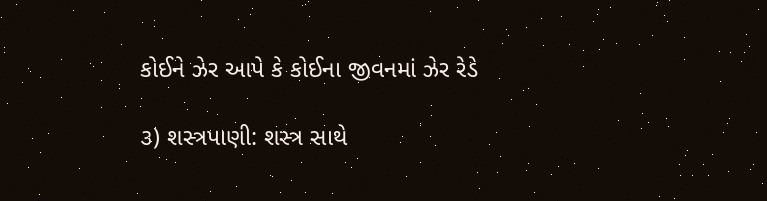કોઈને ઝેર આપે કે કોઈના જીવનમાં ઝેર રેડે

૩) શસ્ત્રપાણી: શસ્ત્ર સાથે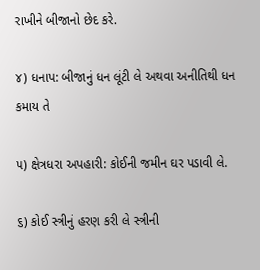રાખીને બીજાનો છેદ કરે.

૪) ધનાપ: બીજાનું ધન લૂંટી લે અથવા અનીતિથી ધન કમાય તે

૫) ક્ષેત્રધરા અપહારી: કોઈની જમીન ઘર પડાવી લે.

૬) કોઈ સ્ત્રીનું હરણ કરી લે સ્ત્રીની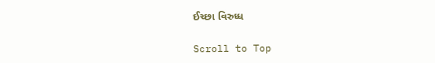ઈચ્છા વિરુધ્ધ

Scroll to Top